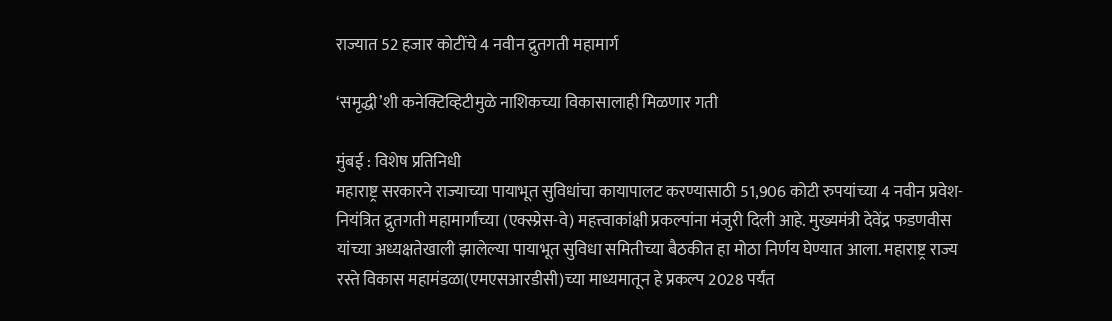राज्यात 52 हजार कोटींचे 4 नवीन द्रुतगती महामार्ग

‘समृद्धी’शी कनेक्टिव्हिटीमुळे नाशिकच्या विकासालाही मिळणार गती

मुंबई : विशेष प्रतिनिधी
महाराष्ट्र सरकारने राज्याच्या पायाभूत सुविधांचा कायापालट करण्यासाठी 51,906 कोटी रुपयांच्या 4 नवीन प्रवेश-नियंत्रित द्रुतगती महामार्गांच्या (एक्स्प्रेस-वे) महत्त्वाकांक्षी प्रकल्पांना मंजुरी दिली आहे. मुख्यमंत्री देवेंद्र फडणवीस यांच्या अध्यक्षतेखाली झालेल्या पायाभूत सुविधा समितीच्या बैठकीत हा मोठा निर्णय घेण्यात आला. महाराष्ट्र राज्य रस्ते विकास महामंडळा(एमएसआरडीसी)च्या माध्यमातून हे प्रकल्प 2028 पर्यंत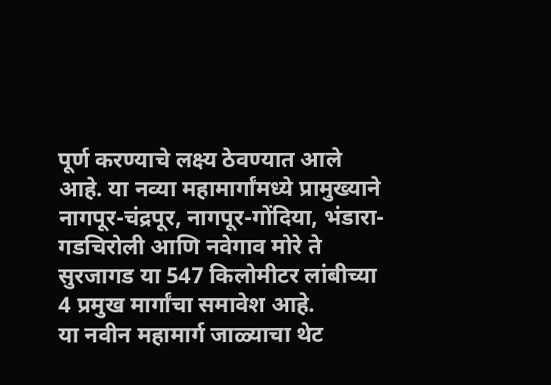पूर्ण करण्याचे लक्ष्य ठेवण्यात आले आहे. या नव्या महामार्गांमध्ये प्रामुख्याने नागपूर-चंद्रपूर, नागपूर-गोंदिया, भंडारा-गडचिरोली आणि नवेगाव मोरे ते सुरजागड या 547 किलोमीटर लांबीच्या 4 प्रमुख मार्गांचा समावेश आहे.
या नवीन महामार्ग जाळ्याचा थेट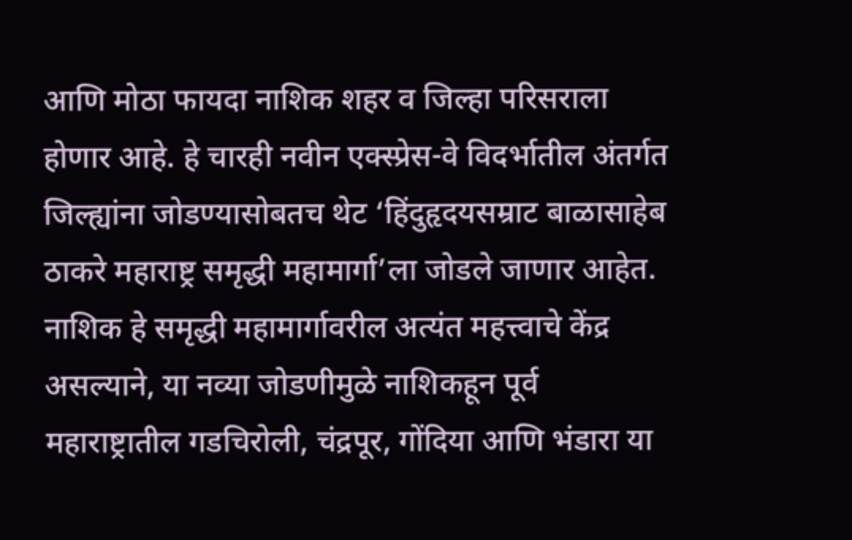आणि मोठा फायदा नाशिक शहर व जिल्हा परिसराला होणार आहे. हे चारही नवीन एक्स्प्रेस-वे विदर्भातील अंतर्गत जिल्ह्यांना जोडण्यासोबतच थेट ‘हिंदुहृदयसम्राट बाळासाहेब ठाकरे महाराष्ट्र समृद्धी महामार्गा’ला जोडले जाणार आहेत. नाशिक हे समृद्धी महामार्गावरील अत्यंत महत्त्वाचे केंद्र असल्याने, या नव्या जोडणीमुळे नाशिकहून पूर्व महाराष्ट्रातील गडचिरोली, चंद्रपूर, गोंदिया आणि भंडारा या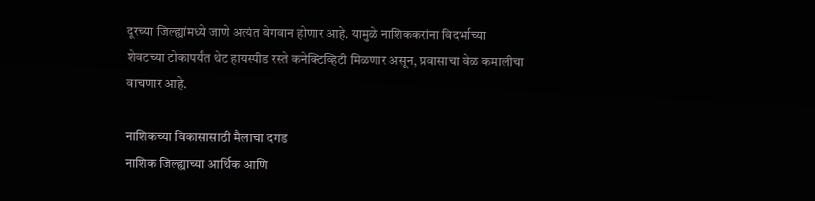दूरच्या जिल्ह्यांमध्ये जाणे अत्यंत वेगवान होणार आहे. यामुळे नाशिककरांना विदर्भाच्या शेवटच्या टोकापर्यंत थेट हायस्पीड रस्ते कनेक्टिव्हिटी मिळणार असून, प्रवासाचा वेळ कमालीचा वाचणार आहे.

नाशिकच्या विकासासाठी मैलाचा दगड
नाशिक जिल्ह्याच्या आर्थिक आणि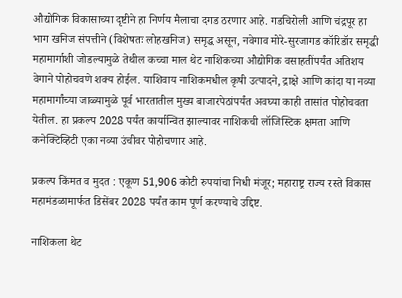औद्योगिक विकासाच्या दृष्टीने हा निर्णय मैलाचा दगड ठरणार आहे. गडचिरोली आणि चंद्रपूर हा भाग खनिज संपत्तीने (विशेषतः लोहखनिज) समृद्ध असून, नवेगाव मोरे-सुरजागड कॉरिडॉर समृद्धी महामार्गाशी जोडल्यामुळे तेथील कच्चा माल थेट नाशिकच्या औद्योगिक वसाहतींपर्यंत अतिशय वेगाने पोहोचवणे शक्य होईल. याशिवाय नाशिकमधील कृषी उत्पादने, द्राक्षे आणि कांदा या नव्या महामार्गांच्या जाळ्यामुळे पूर्व भारतातील मुख्य बाजारपेठांपर्यंत अवघ्या काही तासांत पोहोचवता येतील. हा प्रकल्प 2028 पर्यंत कार्यान्वित झाल्यावर नाशिकची लॉजिस्टिक क्षमता आणि कनेक्टिव्हिटी एका नव्या उंचीवर पोहोचणार आहे.

प्रकल्प किंमत व मुदत : एकूण 51,906 कोटी रुपयांचा निधी मंजूर; महाराष्ट्र राज्य रस्ते विकास महामंडळामार्फत डिसेंबर 2028 पर्यंत काम पूर्ण करण्याचे उद्दिष्ट.

नाशिकला थेट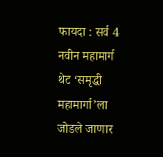फायदा : सर्व 4 नवीन महामार्ग थेट ‘समृद्धी महामार्गा’ला जोडले जाणार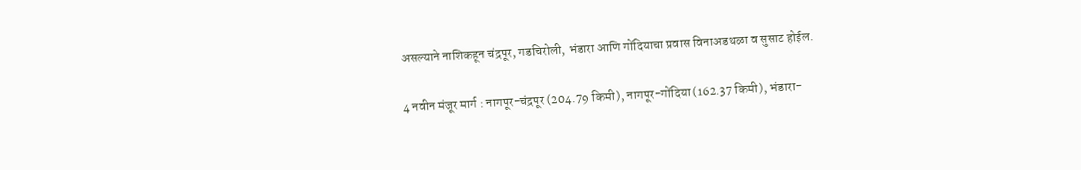असल्याने नाशिकहून चंद्रपूर, गडचिरोली, भंडारा आणि गोंदियाचा प्रवास विनाअडथळा व सुसाट होईल.

4 नवीन मंजूर मार्ग : नागपूर-चंद्रपूर (204.79 किमी), नागपूर-गोंदिया (162.37 किमी), भंडारा-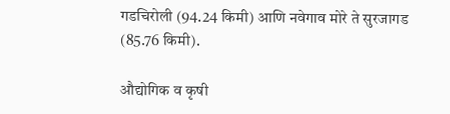गडचिरोली (94.24 किमी) आणि नवेगाव मोरे ते सुरजागड (85.76 किमी).

औद्योगिक व कृषी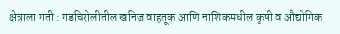क्षेत्राला गती : गडचिरोलीतील खनिज वाहतूक आणि नाशिकमधील कृषी व औद्योगिक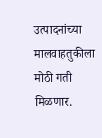उत्पादनांच्या मालवाहतुकीला मोठी गती मिळणार.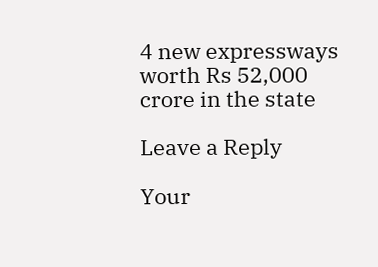4 new expressways worth Rs 52,000 crore in the state

Leave a Reply

Your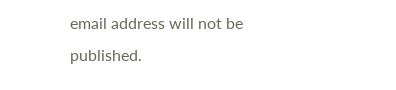email address will not be published.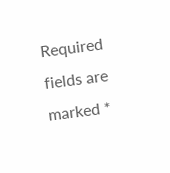Required fields are marked *